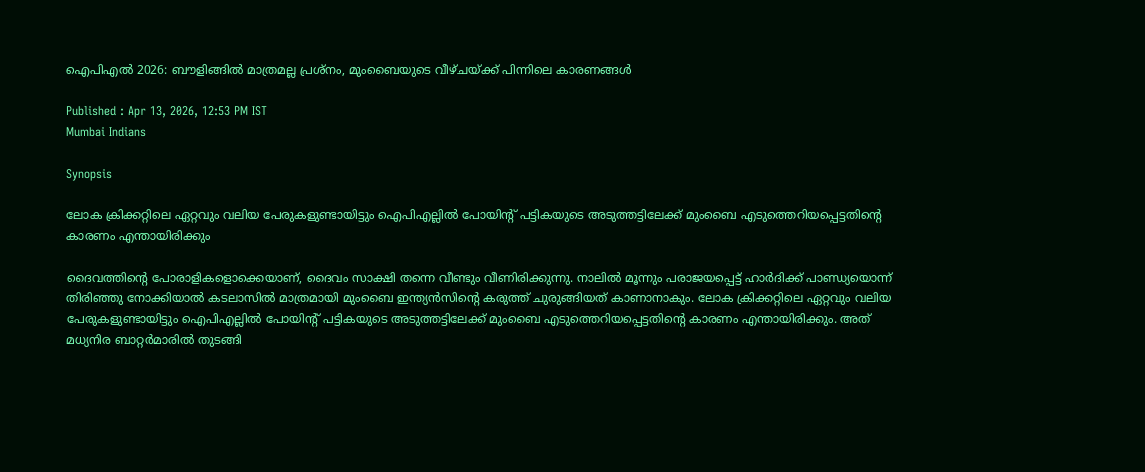ഐപിഎല്‍ 2026: ബൗളിങ്ങില്‍ മാത്രമല്ല പ്രശ്നം, മുംബൈയുടെ വീഴ്ചയ്ക്ക് പിന്നിലെ കാരണങ്ങള്‍

Published : Apr 13, 2026, 12:53 PM IST
Mumbai Indians

Synopsis

ലോക ക്രിക്കറ്റിലെ ഏറ്റവും വലിയ പേരുകളുണ്ടായിട്ടും ഐപിഎല്ലില്‍ പോയിന്റ് പട്ടികയുടെ അടുത്തട്ടിലേക്ക് മുംബൈ എടുത്തെറിയപ്പെട്ടതിന്റെ കാരണം എന്തായിരിക്കും

ദൈവത്തിന്റെ പോരാളികളൊക്കെയാണ്, ദൈവം സാക്ഷി തന്നെ വീണ്ടും വീണിരിക്കുന്നു. നാലില്‍ മൂന്നും പരാജയപ്പെട്ട് ഹാര്‍ദിക്ക് പാണ്ഡ്യയൊന്ന് തിരിഞ്ഞു നോക്കിയാല്‍ കടലാസില്‍ മാത്രമായി മുംബൈ ഇന്ത്യൻസിന്റെ കരുത്ത് ചുരുങ്ങിയത് കാണാനാകും. ലോക ക്രിക്കറ്റിലെ ഏറ്റവും വലിയ പേരുകളുണ്ടായിട്ടും ഐപിഎല്ലില്‍ പോയിന്റ് പട്ടികയുടെ അടുത്തട്ടിലേക്ക് മുംബൈ എടുത്തെറിയപ്പെട്ടതിന്റെ കാരണം എന്തായിരിക്കും. അത് മധ്യനിര ബാറ്റര്‍മാരില്‍ തുടങ്ങി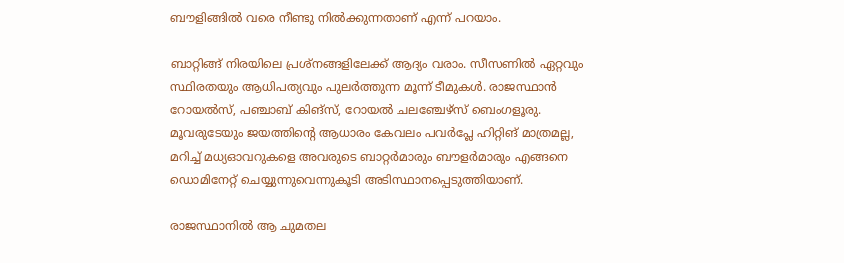ബൗളിങ്ങില്‍ വരെ നീണ്ടു നില്‍ക്കുന്നതാണ് എന്ന് പറയാം.

ബാറ്റിങ്ങ് നിരയിലെ പ്രശ്നങ്ങളിലേക്ക് ആദ്യം വരാം. സീസണില്‍ ഏറ്റവും സ്ഥിരതയും ആധിപത്യവും പുലര്‍ത്തുന്ന മൂന്ന് ടീമുകള്‍. രാജസ്ഥാൻ റോയല്‍സ്, പഞ്ചാബ് കിങ്സ്, റോയല്‍ ചലഞ്ചേഴ്‌സ് ബെംഗളൂരു. മൂവരുടേയും ജയത്തിന്റെ ആധാരം കേവലം പവര്‍പ്ലേ ഹിറ്റിങ് മാത്രമല്ല, മറിച്ച് മധ്യഓവറുകളെ അവരുടെ ബാറ്റര്‍മാരും ബൗളര്‍മാരും എങ്ങനെ ഡൊമിനേറ്റ് ചെയ്യുന്നുവെന്നുകൂടി അടിസ്ഥാനപ്പെടുത്തിയാണ്.

രാജസ്ഥാനില്‍ ആ ചുമതല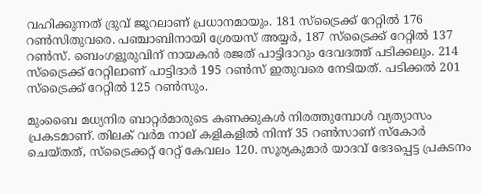വഹിക്കുന്നത് ദ്രുവ് ജൂറലാണ് പ്രധാനമായും. 181 സ്ട്രൈക്ക് റേറ്റില്‍ 176 റണ്‍സിതുവരെ. പഞ്ചാബിനായി ശ്രേയസ് അയ്യര്‍, 187 സ്ട്രൈക്ക് റേറ്റില്‍ 137 റണ്‍സ്. ബെംഗളൂരുവിന് നായകൻ രജത് പാട്ടിദാറും ദേവദത്ത് പടിക്കലും. 214 സ്ട്രൈക്ക് റേറ്റിലാണ് പാട്ടിദാര്‍ 195 റണ്‍സ് ഇതുവരെ നേടിയത്. പടിക്കല്‍ 201 സ്ട്രൈക്ക് റേറ്റില്‍ 125 റണ്‍സും.

മുംബൈ മധ്യനിര ബാറ്റര്‍മാരുടെ കണക്കുകള്‍ നിരത്തുമ്പോള്‍ വ്യത്യാസം പ്രകടമാണ്. തിലക് വര്‍മ നാല് കളികളില്‍ നിന്ന് 35 റണ്‍സാണ് സ്കോര്‍ ചെയ്തത്, സ്ട്രൈക്കറ്റ് റേറ്റ് കേവലം 120. സൂര്യകുമാര്‍ യാദവ് ഭേദപ്പെട്ട പ്രകടനം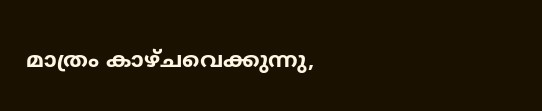മാത്രം കാഴ്ചവെക്കുന്നു,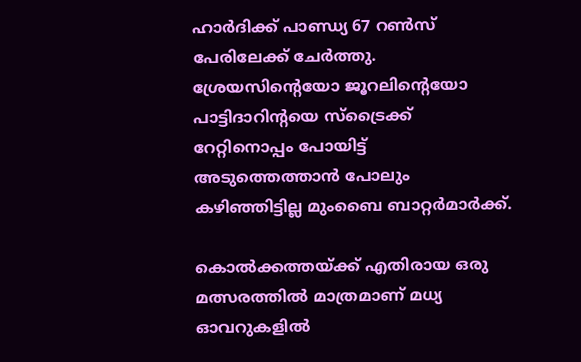ഹാര്‍ദിക്ക് പാണ്ഡ്യ 67 റണ്‍സ് പേരിലേക്ക് ചേര്‍ത്തു. ശ്രേയസിന്റെയോ ജൂറലിന്റെയോ പാട്ടിദാറിന്റയെ സ്ട്രൈക്ക് റേറ്റിനൊപ്പം പോയിട്ട് അടുത്തെത്താൻ പോലും കഴിഞ്ഞിട്ടില്ല മുംബൈ ബാറ്റര്‍മാര്‍ക്ക്.

കൊല്‍ക്കത്തയ്ക്ക് എതിരായ ഒരു മത്സരത്തില്‍ മാത്രമാണ് മധ്യ ഓവറുകളില്‍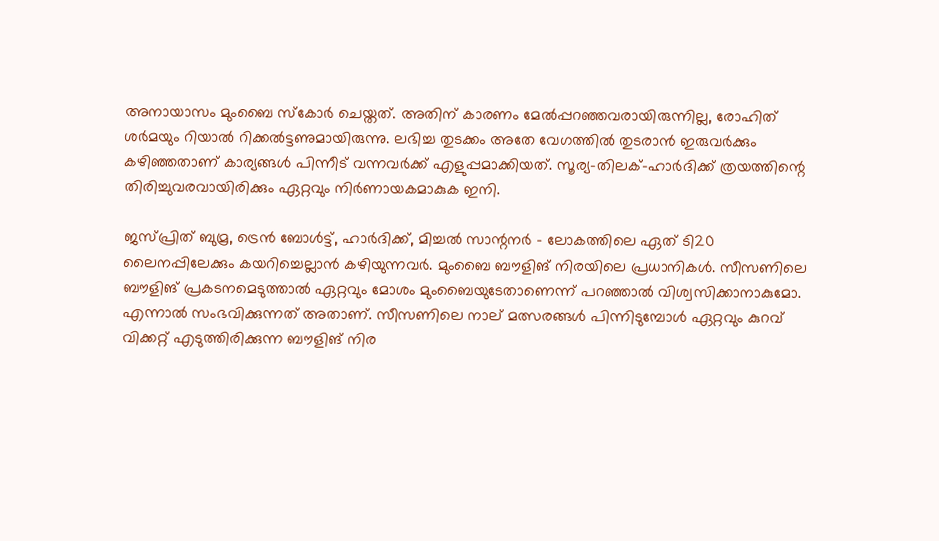അനായാസം മുംബൈ സ്കോര്‍ ചെയ്തത്. അതിന് കാരണം മേല്‍പ്പറഞ്ഞവരായിരുന്നില്ല, രോഹിത് ശര്‍മയും റിയാല്‍ റിക്കല്‍ട്ടണുമായിരുന്നു. ലഭിച്ച തുടക്കം അതേ വേഗത്തില്‍ തുടരാൻ ഇരുവര്‍ക്കും കഴിഞ്ഞതാണ് കാര്യങ്ങള്‍ പിന്നീട് വന്നവര്‍ക്ക് എളുപ്പമാക്കിയത്. സൂര്യ-തിലക്-ഹാര്‍ദിക്ക് ത്രയത്തിന്റെ തിരിച്ചുവരവായിരിക്കും ഏറ്റവും നിര്‍ണായകമാകുക ഇനി.

ജസ്പ്രിത് ബുമ്ര, ട്രെൻ ബോള്‍ട്ട്, ഹാര്‍ദിക്ക്, മിച്ചല്‍ സാന്റനര്‍ - ലോകത്തിലെ ഏത് ടി20 ലൈനപ്പിലേക്കും കയറിച്ചെല്ലാൻ കഴിയുന്നവര്‍. മുംബൈ ബൗളിങ് നിരയിലെ പ്രധാനികള്‍. സീസണിലെ ബൗളിങ് പ്രകടനമെടുത്താല്‍ ഏറ്റവും മോശം മുംബൈയുടേതാണെന്ന് പറഞ്ഞാല്‍ വിശ്വസിക്കാനാകുമോ. എന്നാല്‍ സംഭവിക്കുന്നത് അതാണ്. സീസണിലെ നാല് മത്സരങ്ങള്‍ പിന്നിടുമ്പോള്‍ ഏറ്റവും കുറവ് വിക്കറ്റ് എടുത്തിരിക്കുന്ന ബൗളിങ് നിര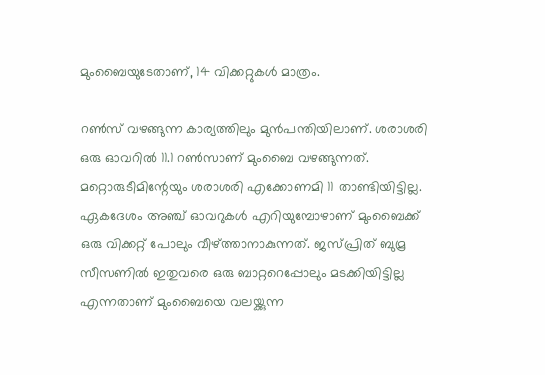മുംബൈയുടേതാണ്, 14 വിക്കറ്റുകള്‍ മാത്രം.

റണ്‍സ് വഴങ്ങുന്ന കാര്യത്തിലും മുൻപന്തിയിലാണ്. ശരാശരി ഒരു ഓവറില്‍ 11.1 റണ്‍സാണ് മുംബൈ വഴങ്ങുന്നത്. മറ്റൊരുടീമിന്റേയും ശരാശരി എക്കോണമി 11 താണ്ടിയിട്ടില്ല. ഏകദേശം അഞ്ച് ഓവറുകള്‍ എറിയുമ്പോഴാണ് മുംബൈക്ക് ഒരു വിക്കറ്റ് പോലും വീഴ്ത്താനാകുന്നത്. ജസ്പ്രിത് ബുമ്ര സീസണില്‍ ഇതുവരെ ഒരു ബാറ്ററെപ്പോലും മടക്കിയിട്ടില്ല എന്നതാണ് മുംബൈയെ വലയ്ക്കുന്ന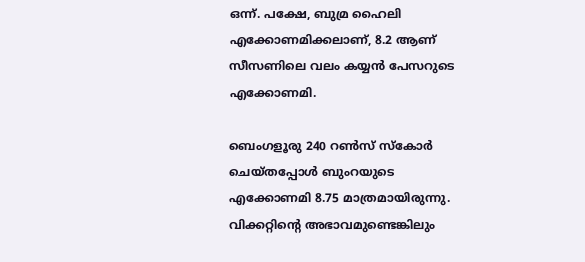ഒന്ന്. പക്ഷേ, ബുമ്ര ഹൈലി എക്കോണമിക്കലാണ്, 8.2 ആണ് സീസണിലെ വലം കയ്യൻ പേസറുടെ എക്കോണമി.

ബെംഗളൂരു 240 റണ്‍സ് സ്കോര്‍ ചെയ്തപ്പോള്‍ ബുംറയുടെ എക്കോണമി 8.75 മാത്രമായിരുന്നു. വിക്കറ്റിന്റെ അഭാവമുണ്ടെങ്കിലും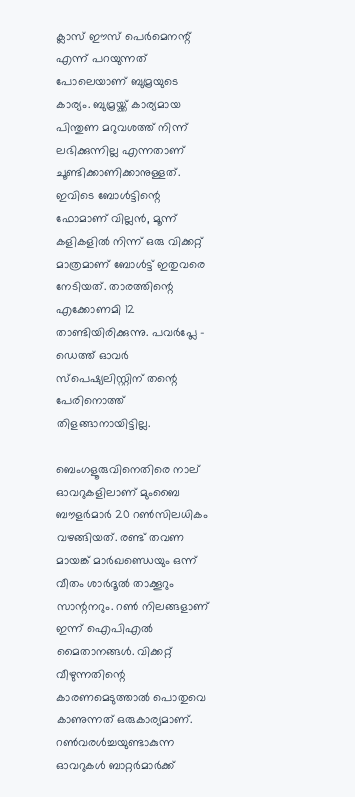ക്ലാസ് ഈസ് പെര്‍മെനന്റ് എന്ന് പറയുന്നത് പോലെയാണ് ബുമ്രയുടെ കാര്യം. ബുമ്രയ്ക്ക് കാര്യമായ പിന്തുണ മറുവശത്ത് നിന്ന് ലഭിക്കുന്നില്ല എന്നതാണ് ചൂണ്ടിക്കാണിക്കാനുള്ളത്. ഇവിടെ ബോള്‍ട്ടിന്റെ ഫോമാണ് വില്ലൻ, മൂന്ന് കളികളില്‍ നിന്ന് ഒരു വിക്കറ്റ് മാത്രമാണ് ബോള്‍ട്ട് ഇതുവരെ നേടിയത്. താരത്തിന്റെ എക്കോണമി 12 താണ്ടിയിരിക്കുന്നു. പവര്‍പ്ലേ - ഡെത്ത് ഓവര്‍ സ്പെഷ്യലിസ്റ്റിന് തന്റെ പേരിനൊത്ത് തിളങ്ങാനായിട്ടില്ല.

ബെംഗളൂരുവിനെതിരെ നാല് ഓവറുകളിലാണ് മുംബൈ ബൗളര്‍മാര്‍ 20 റണ്‍സിലധികം വഴങ്ങിയത്. രണ്ട് തവണ മായങ്ക് മാര്‍ഖണ്ഡെയും ഒന്ന് വീതം ശാര്‍ദൂല്‍ താക്കൂറും സാന്റനറും. റണ്‍ നിലങ്ങളാണ് ഇന്ന് ഐപിഎല്‍ മൈതാനങ്ങള്‍. വിക്കറ്റ് വീഴുന്നതിന്റെ കാരണമെടുത്താല്‍ പൊതുവെ കാണുന്നത് ഒരുകാര്യമാണ്. റണ്‍വരള്‍ച്ചയുണ്ടാകുന്ന ഓവറുകള്‍ ബാറ്റര്‍മാര്‍ക്ക്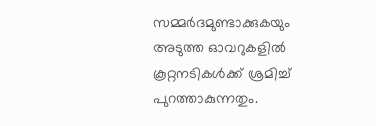സമ്മര്‍ദമുണ്ടാക്കുകയും അടുത്ത ഓവറുകളില്‍ കൂറ്റനടികള്‍ക്ക് ശ്രമിച്ച് പുറത്താകുന്നതും.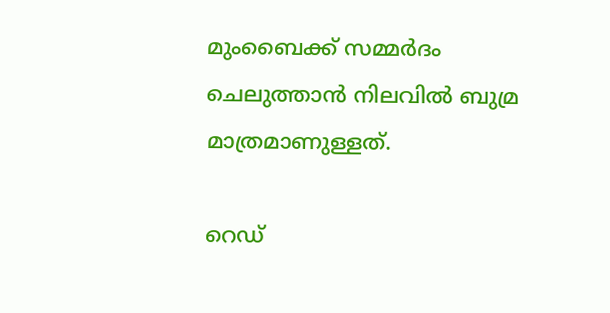മുംബൈക്ക് സമ്മര്‍ദം ചെലുത്താൻ നിലവില്‍ ബുമ്ര മാത്രമാണുള്ളത്.

റെഡ്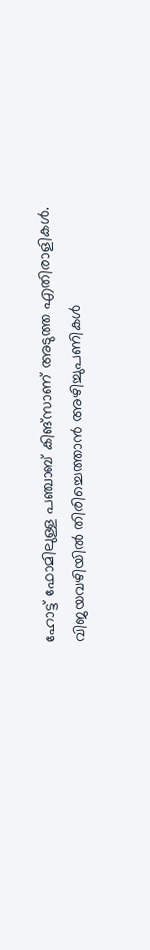ഹോട്ട് ഫോമിലുള്ള പഞ്ചാബ് കിങ്സാണ് അടുത്ത എതിരാളികള്‍. വിജയവഴിയില്‍ തിരിച്ചെത്താൻ അഴിച്ചുപണികള്‍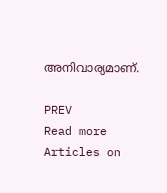അനിവാര്യമാണ്.

PREV
Read more Articles on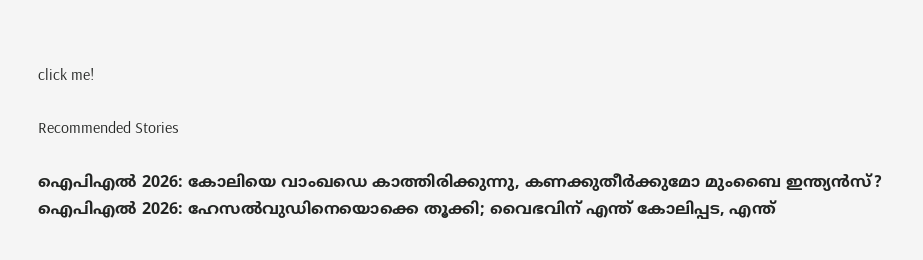click me!

Recommended Stories

ഐപിഎല്‍ 2026: കോലിയെ വാംഖഡെ കാത്തിരിക്കുന്നു, കണക്കുതീര്‍ക്കുമോ മുംബൈ ഇന്ത്യൻസ്?
ഐപിഎല്‍ 2026: ഹേസല്‍വുഡിനെയൊക്കെ തൂക്കി; വൈഭവിന് എന്ത് കോലിപ്പട, എന്ത്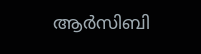ആ‍ര്‍സിബി